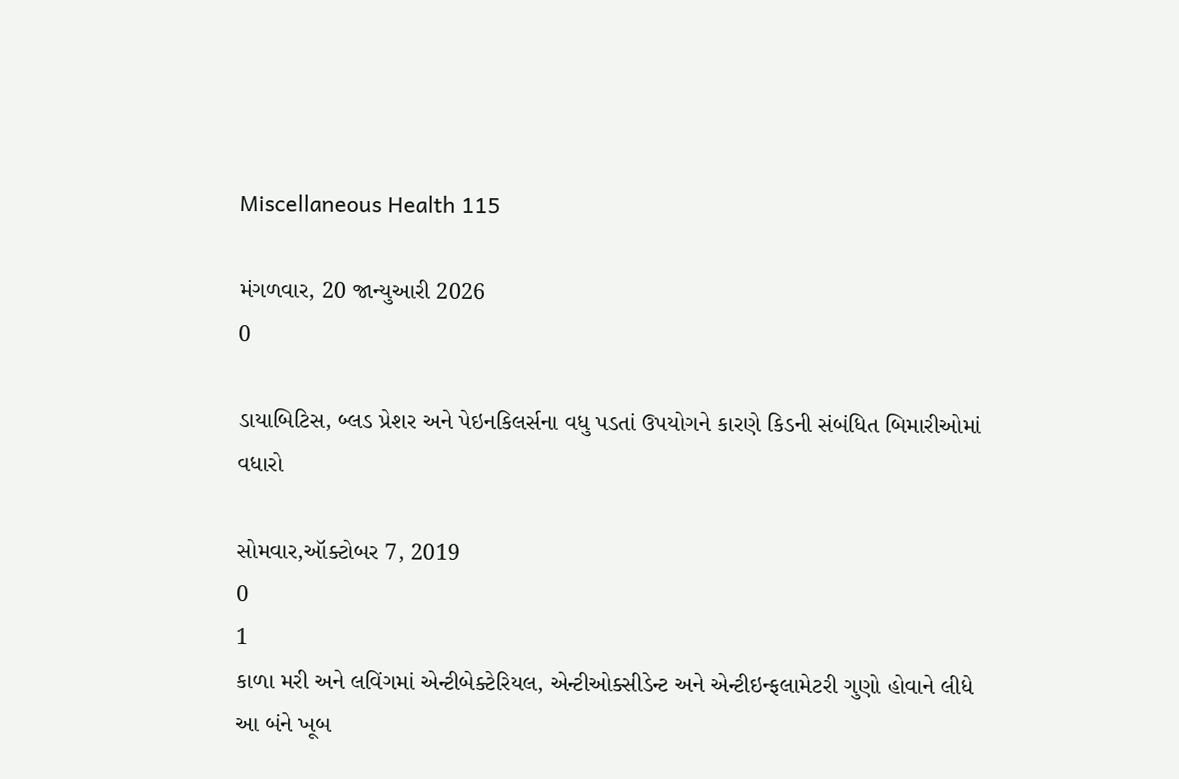Miscellaneous Health 115

મંગળવાર, 20 જાન્યુઆરી 2026
0

ડાયાબિટિસ, બ્લડ પ્રેશર અને પેઇનકિલર્સના વધુ પડતાં ઉપયોગને કારણે કિડની સંબંધિત બિમારીઓમાં વધારો

સોમવાર,ઑક્ટોબર 7, 2019
0
1
કાળા મરી અને લવિંગમાં એન્ટીબેક્ટેરિયલ, એન્ટીઓક્સીડેન્ટ અને એન્ટીઇન્ફલામેટરી ગુણો હોવાને લીધે આ બંને ખૂબ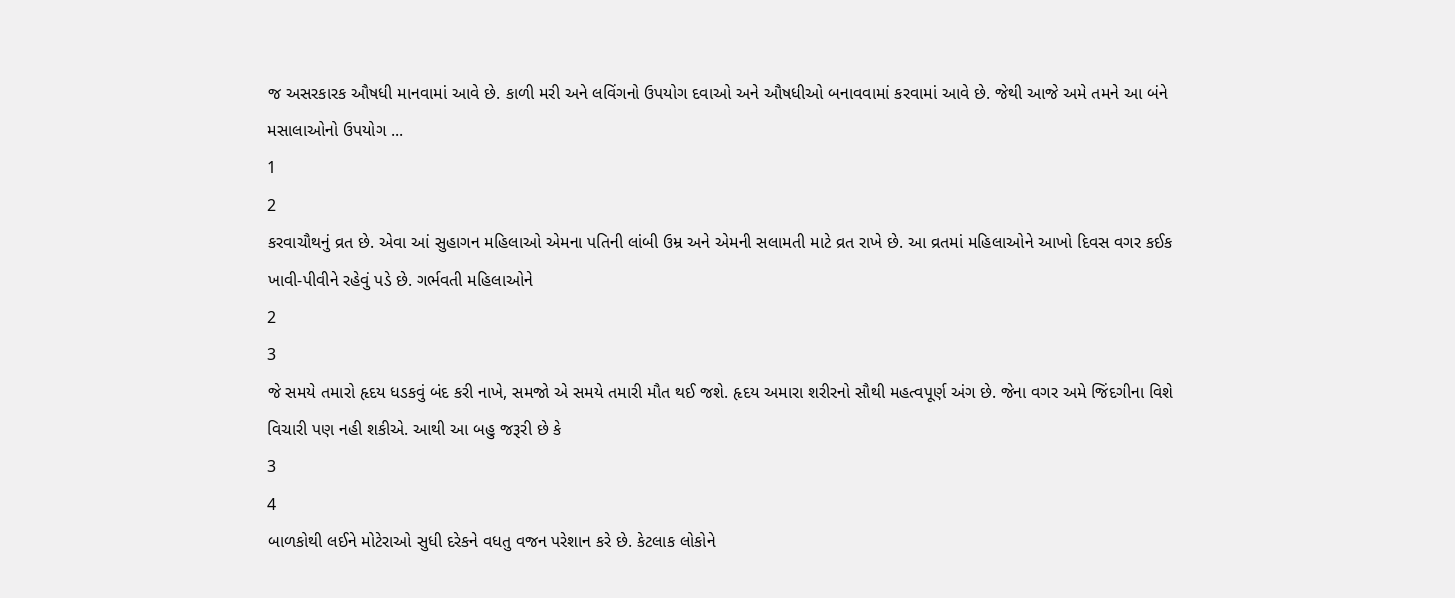જ અસરકારક ઔષધી માનવામાં આવે છે. કાળી મરી અને લવિંગનો ઉપયોગ દવાઓ અને ઔષધીઓ બનાવવામાં કરવામાં આવે છે. જેથી આજે અમે તમને આ બંને મસાલાઓનો ઉપયોગ ...
1
2
કરવાચૌથનું વ્રત છે. એવા આં સુહાગન મહિલાઓ એમના પતિની લાંબી ઉમ્ર અને એમની સલામતી માટે વ્રત રાખે છે. આ વ્રતમાં મહિલાઓને આખો દિવસ વગર કઈક ખાવી-પીવીને રહેવું પડે છે. ગર્ભવતી મહિલાઓને
2
3
જે સમયે તમારો હૃદય ધડકવું બંદ કરી નાખે, સમજો એ સમયે તમારી મૌત થઈ જશે. હૃદય અમારા શરીરનો સૌથી મહત્વપૂર્ણ અંગ છે. જેના વગર અમે જિંદગીના વિશે વિચારી પણ નહી શકીએ. આથી આ બહુ જરૂરી છે કે
3
4
બાળકોથી લઈને મોટેરાઓ સુધી દરેકને વધતુ વજન પરેશાન કરે છે. કેટલાક લોકોને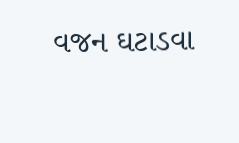વજન ઘટાડવા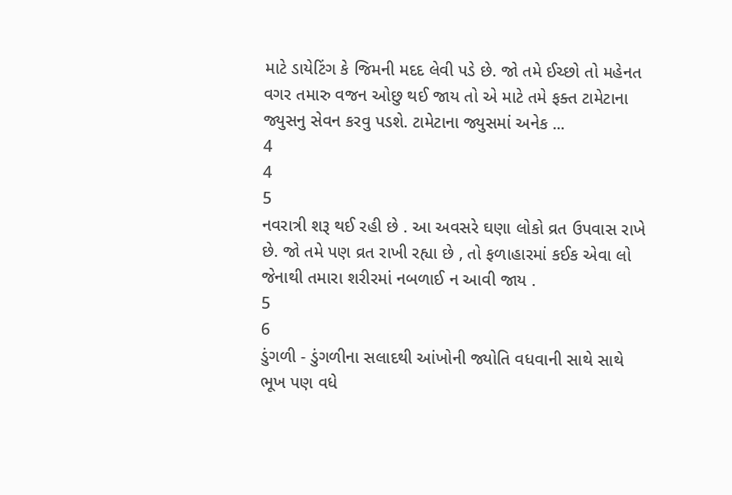માટે ડાયેટિંગ કે જિમની મદદ લેવી પડે છે. જો તમે ઈચ્છો તો મહેનત વગર તમારુ વજન ઓછુ થઈ જાય તો એ માટે તમે ફક્ત ટામેટાના જ્યુસનુ સેવન કરવુ પડશે. ટામેટાના જ્યુસમાં અનેક ...
4
4
5
નવરાત્રી શરૂ થઈ રહી છે . આ અવસરે ઘણા લોકો વ્રત ઉપવાસ રાખે છે. જો તમે પણ વ્રત રાખી રહ્યા છે , તો ફળાહારમાં કઈક એવા લો જેનાથી તમારા શરીરમાં નબળાઈ ન આવી જાય .
5
6
ડુંગળી - ડુંગળીના સલાદથી આંખોની જ્યોતિ વધવાની સાથે સાથે ભૂખ પણ વધે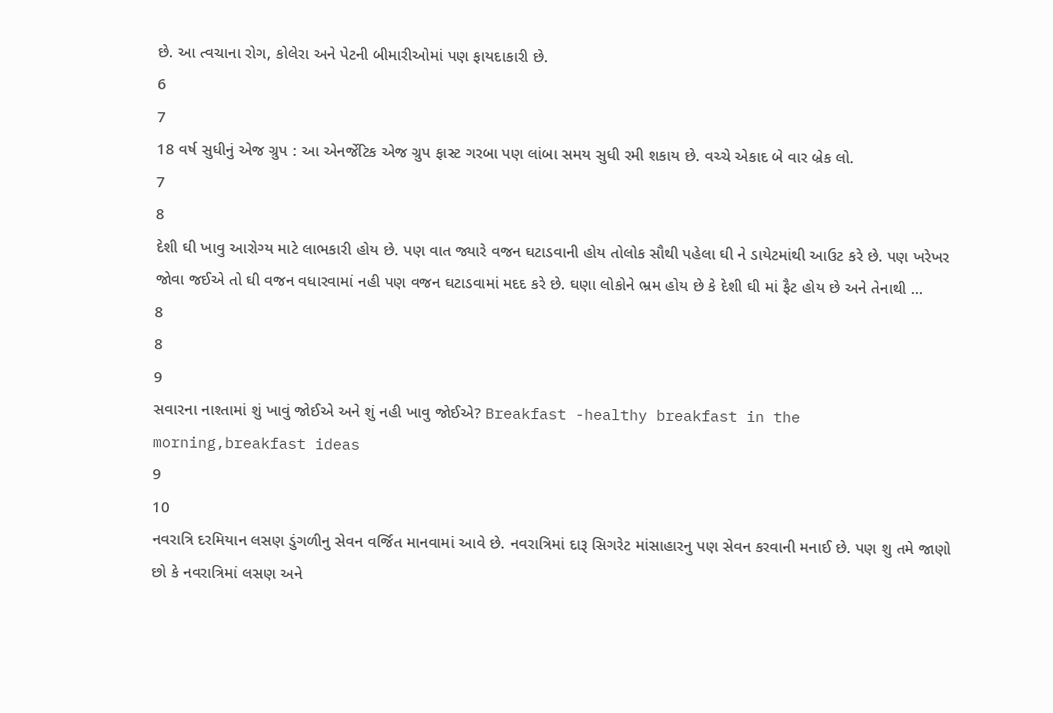છે. આ ત્વચાના રોગ, કોલેરા અને પેટની બીમારીઓમાં પણ ફાયદાકારી છે.
6
7
18 વર્ષ સુધીનું એજ ગ્રુપ : આ એનર્જેટિક એજ ગ્રુપ ફાસ્ટ ગરબા પણ લાંબા સમય સુધી રમી શકાય છે. વચ્ચે એકાદ બે વાર બ્રેક લો.
7
8
દેશી ઘી ખાવુ આરોગ્ય માટે લાભકારી હોય છે. પણ વાત જ્યારે વજન ઘટાડવાની હોય તોલોક સૌથી પહેલા ઘી ને ડાયેટમાંથી આઉટ કરે છે. પણ ખરેખર જોવા જઈએ તો ઘી વજન વધારવામાં નહી પણ વજન ઘટાડવામાં મદદ કરે છે. ઘણા લોકોને ભ્રમ હોય છે કે દેશી ઘી માં ફૈટ હોય છે અને તેનાથી ...
8
8
9
સવારના નાશ્તામાં શું ખાવું જોઈએ અને શું નહી ખાવુ જોઈએ? Breakfast -healthy breakfast in the morning,breakfast ideas
9
10
નવરાત્રિ દરમિયાન લસણ ડુંગળીનુ સેવન વર્જિત માનવામાં આવે છે. નવરાત્રિમાં દારૂ સિગરેટ માંસાહારનુ પણ સેવન કરવાની મનાઈ છે. પણ શુ તમે જાણો છો કે નવરાત્રિમાં લસણ અને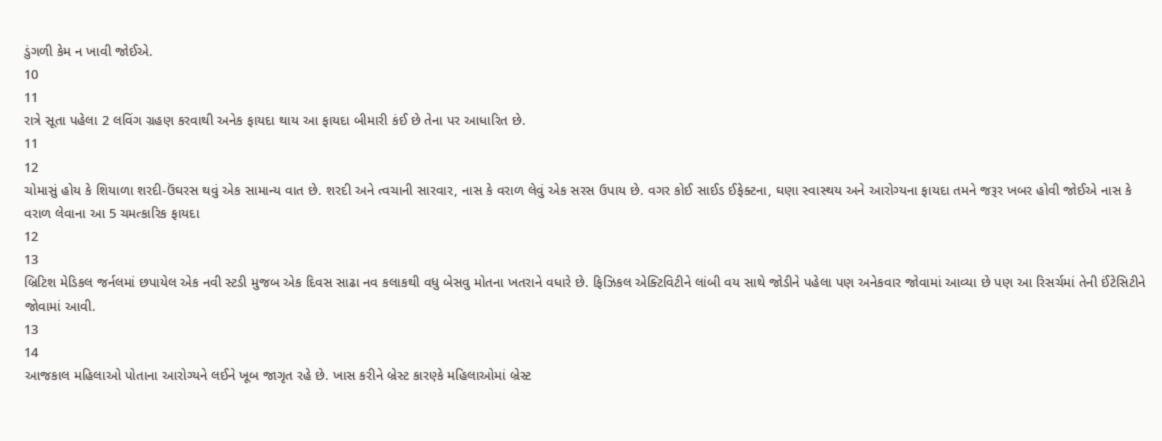ડુંગળી કેમ ન ખાવી જોઈએ.
10
11
રાત્રે સૂતા પહેલા 2 લવિંગ ગ્રહણ કરવાથી અનેક ફાયદા થાય આ ફાયદા બીમારી કંઈ છે તેના પર આધારિત છે.
11
12
ચોમાસું હોય કે શિયાળા શરદી-ઉંઘરસ થવું એક સામાન્ય વાત છે. શરદી અને ત્વચાની સારવાર, નાસ કે વરાળ લેવું એક સરસ ઉપાય છે. વગર કોઈ સાઈડ ઈફેક્ટના, ઘણા સ્વાસ્થય અને આરોગ્યના ફાયદા તમને જરૂર ખબર હોવી જોઈએ નાસ કે વરાળ લેવાના આ 5 ચમત્કારિક ફાયદા
12
13
બ્રિટિશ મેડિકલ જર્નલમાં છપાયેલ એક નવી સ્ટડી મુજબ એક દિવસ સાઢા નવ કલાકથી વધુ બેસવુ મોતના ખતરાને વધારે છે. ફિઝિકલ એક્ટિવિટીને લાંબી વય સાથે જોડીને પહેલા પણ અનેકવાર જોવામાં આવ્યા છે પણ આ રિસર્ચમાં તેની ઈંટેસિટીને જોવામાં આવી.
13
14
આજકાલ મહિલાઓ પોતાના આરોગ્યને લઈને ખૂબ જાગૃત રહે છે. ખાસ કરીને બ્રેસ્ટ કારણ્કે મહિલાઓમાં બ્રેસ્ટ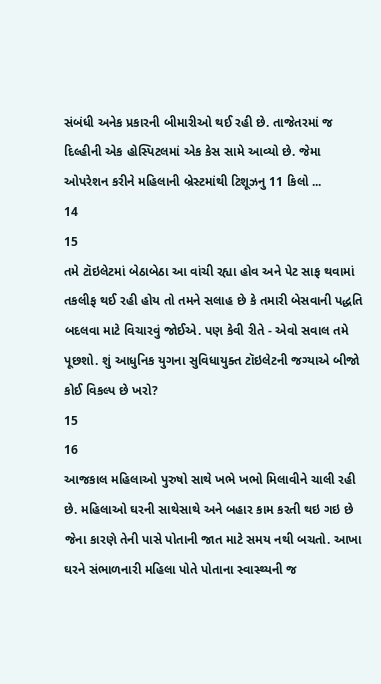સંબંધી અનેક પ્રકારની બીમારીઓ થઈ રહી છે. તાજેતરમાં જ દિલ્હીની એક હોસ્પિટલમાં એક કેસ સામે આવ્યો છે. જેમા ઓપરેશન કરીને મહિલાની બ્રેસ્ટમાંથી ટિશૂઝનુ 11 કિલો ...
14
15
તમે ટૉઇલેટમાં બેઠાબેઠા આ વાંચી રહ્યા હોવ અને પેટ સાફ થવામાં તકલીફ થઈ રહી હોય તો તમને સલાહ છે કે તમારી બેસવાની પદ્ધતિ બદલવા માટે વિચારવું જોઈએ. પણ કેવી રીતે - એવો સવાલ તમે પૂછશો. શું આધુનિક યુગના સુવિધાયુક્ત ટૉઇલેટની જગ્યાએ બીજો કોઈ વિકલ્પ છે ખરો?
15
16
આજકાલ મહિલાઓ પુરુષો સાથે ખભે ખભો મિલાવીને ચાલી રહી છે. મહિલાઓ ઘરની સાથેસાથે અને બહાર કામ કરતી થઇ ગઇ છે જેના કારણે તેની પાસે પોતાની જાત માટે સમય નથી બચતો. આખા ઘરને સંભાળનારી મહિલા પોતે પોતાના સ્વાસ્થ્યની જ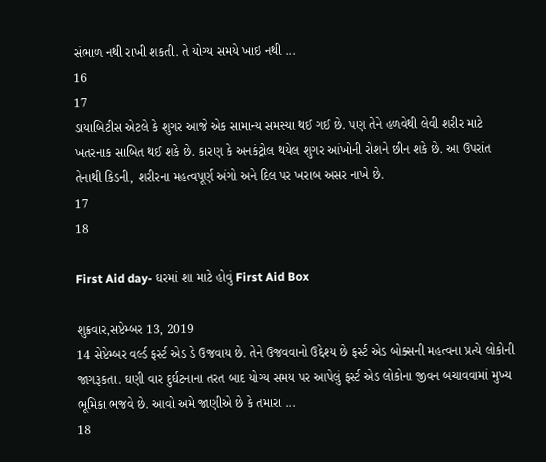સંભાળ નથી રાખી શકતી. તે યોગ્ય સમયે ખાઇ નથી ...
16
17
ડાયાબિટીસ એટલે કે શુગર આજે એક સામાન્ય સમસ્યા થઈ ગઈ છે. પણ તેને હળવેથી લેવી શરીર માટે ખતરનાક સાબિત થઈ શકે છે. કારણ કે અનકંટ્રોલ થયેલ શુગર આંખોની રોશને છીન શકે છે. આ ઉપરાંત તેનાથી કિડની, શરીરના મહત્વપૂર્ણ અંગો અને દિલ પર ખરાબ અસર નાખે છે.
17
18

First Aid day- ઘરમાં શા માટે હોવું First Aid Box

શુક્રવાર,સપ્ટેમ્બર 13, 2019
14 સેપ્ટેમ્બર વર્લ્ડ ફર્સ્ટ એડ ડે ઉજવાય છે. તેને ઉજવવાનો ઉદ્દેશ્ય છે ફર્સ્ટ એડ બોક્સની મહત્વના પ્રત્યે લોકોની જાગરૂકતા. ઘણી વાર દુર્ઘટનાના તરત બાદ યોગ્ય સમય પર આપેલું ફર્સ્ટ એડ લોકોના જીવન બચાવવામાં મુખ્ય ભૂમિકા ભજવે છે. આવો અમે જાણીએ છે કે તમારા ...
18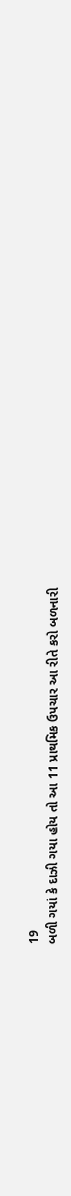19
બળી ગયાં કે દાઝી ગયા હોય તો આ 11 પ્રાથમિક ઉપચાર આ રીતે કરો બળનારી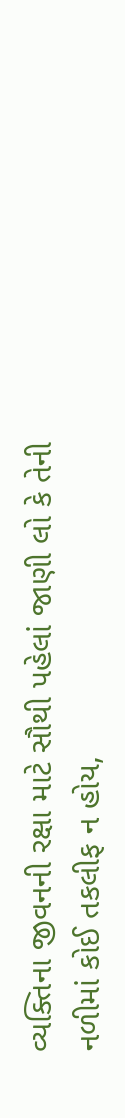વ્યક્તિના જીવનની રક્ષા માટે સૌથી પહેલાં જાણી લો કે તેની નળીમાં કોઈ તકલીફ ન હોય,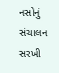નસોનું સંચાલન સરખી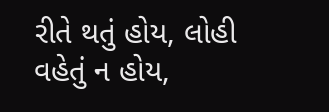રીતે થતું હોય, લોહી વહેતું ન હોય,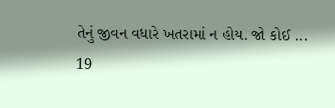તેનું જીવન વધારે ખતરામાં ન હોય. જો કોઈ ...
19